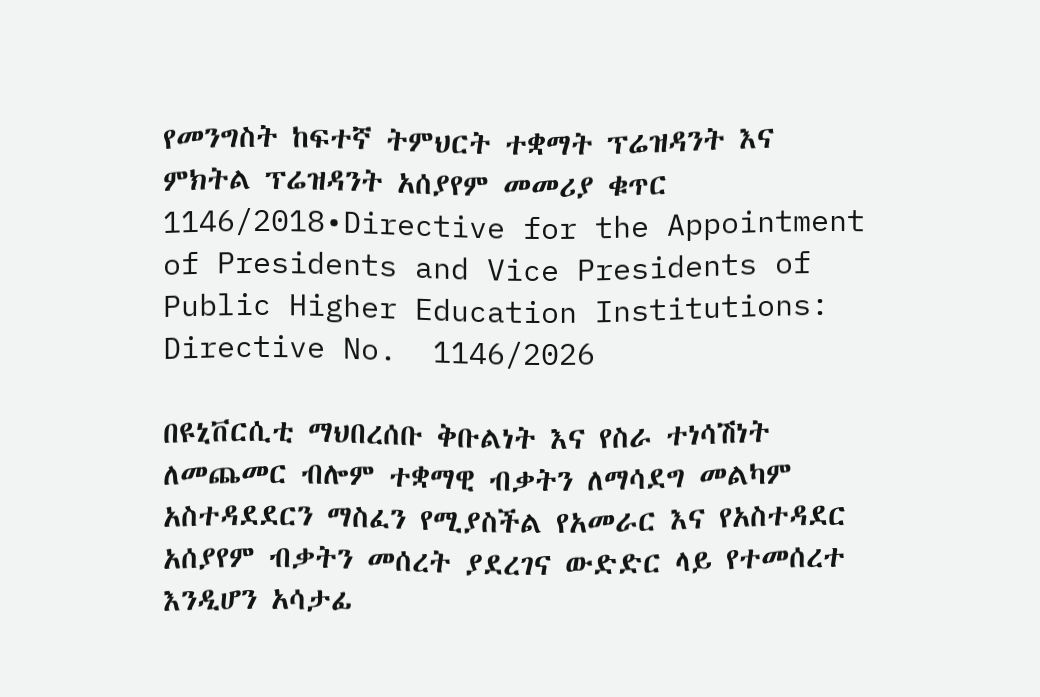የመንግስት ከፍተኛ ትምህርት ተቋማት ፕሬዝዳንት እና ምክትል ፕሬዝዳንት አሰያየም መመሪያ ቁጥር 1146/2018•Directive for the Appointment of Presidents and Vice Presidents of Public Higher Education Institutions: Directive No.  1146/2026

በዩኒቨርሲቲ ማህበረሰቡ ቅቡልነት እና የስራ ተነሳሽነት ለመጨመር ብሎም ተቋማዊ ብቃትን ለማሳደግ መልካም አስተዳደደርን ማስፈን የሚያስችል የአመራር እና የአስተዳደር አሰያየም ብቃትን መሰረት ያደረገና ውድድር ላይ የተመሰረተ እንዲሆን አሳታፊ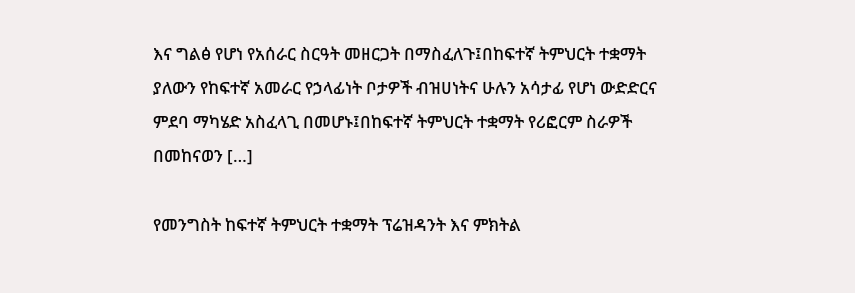እና ግልፅ የሆነ የአሰራር ስርዓት መዘርጋት በማስፈለጉ፤በከፍተኛ ትምህርት ተቋማት ያለውን የከፍተኛ አመራር የኃላፊነት ቦታዎች ብዝሀነትና ሁሉን አሳታፊ የሆነ ውድድርና ምደባ ማካሄድ አስፈላጊ በመሆኑ፤በከፍተኛ ትምህርት ተቋማት የሪፎርም ስራዎች በመከናወን […]

የመንግስት ከፍተኛ ትምህርት ተቋማት ፕሬዝዳንት እና ምክትል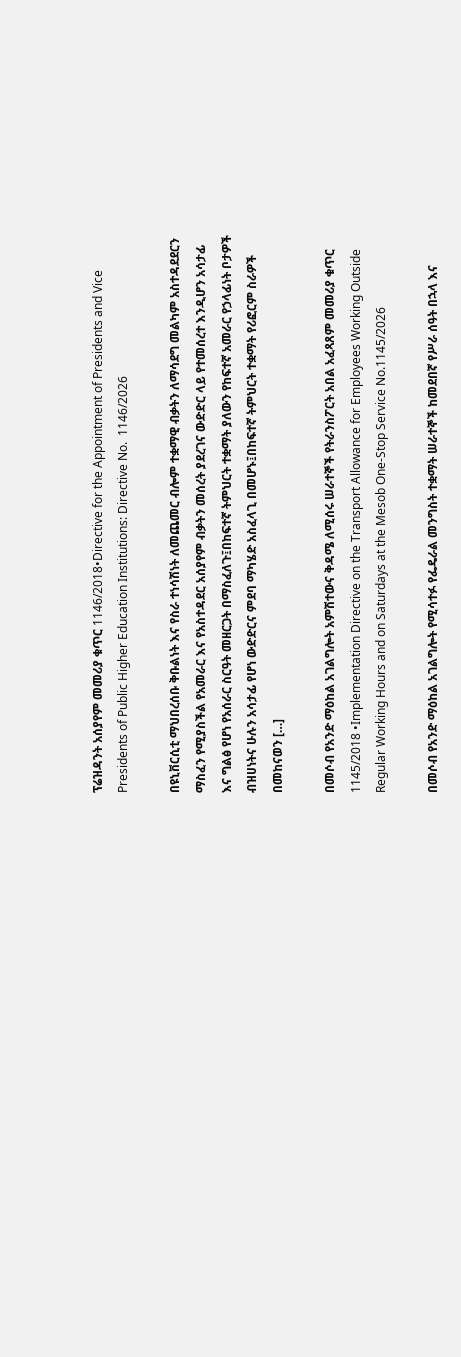ፕሬዝዳንት አሰያየም መመሪያ ቁጥር 1146/2018•Directive for the Appointment of Presidents and Vice Presidents of Public Higher Education Institutions: Directive No.  1146/2026

በዩኒቨርሲቲ ማህበረሰቡ ቅቡልነት እና የስራ ተነሳሽነት ለመጨመር ብሎም ተቋማዊ ብቃትን ለማሳደግ መልካም አስተዳደደርን ማስፈን የሚያስችል የአመራር እና የአስተዳደር አሰያየም ብቃትን መሰረት ያደረገና ውድድር ላይ የተመሰረተ እንዲሆን አሳታፊ እና ግልፅ የሆነ የአሰራር ስርዓት መዘርጋት በማስፈለጉ፤በከፍተኛ ትምህርት ተቋማት ያለውን የከፍተኛ አመራር የኃላፊነት ቦታዎች ብዝሀነትና ሁሉን አሳታፊ የሆነ ውድድርና ምደባ ማካሄድ አስፈላጊ በመሆኑ፤በከፍተኛ ትምህርት ተቋማት የሪፎርም ስራዎች በመከናወን […]

በመሶብ የአንድ ማዕከል አገልግሎት አምሽተውና ቅዳሜ ለሚሰሩ ሠራተኞች የትራንስፖርት አበል አፈጻጸም መመሪያ ቁጥር 1145/2018 •Implementation Directive on the Transport Allowance for Employees Working Outside Regular Working Hours and on Saturdays at the Mesob One-Stop Service No.1145/2026

በመሶብ የአንድ ማዕከል አገልግሎት የሚሳተፉ የፌዴራል መንግስት ተቋማት ሠራተኞች ከመደበኛ የሥራ ሰዓት በኋላ እና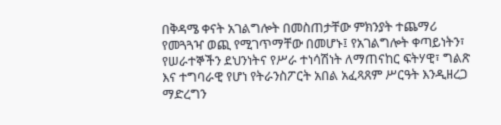በቅዳሜ ቀናት አገልግሎት በመስጠታቸው ምክንያት ተጨማሪ የመጓጓዣ ወጪ የሚገጥማቸው በመሆኑ፤ የአገልግሎት ቀጣይነትን፣ የሠራተኞችን ደህንነትና የሥራ ተነሳሽነት ለማጠናከር ፍትሃዊ፣ ግልጽ እና ተግባራዊ የሆነ የትራንስፖርት አበል አፈጻጸም ሥርዓት እንዲዘረጋ ማድረግን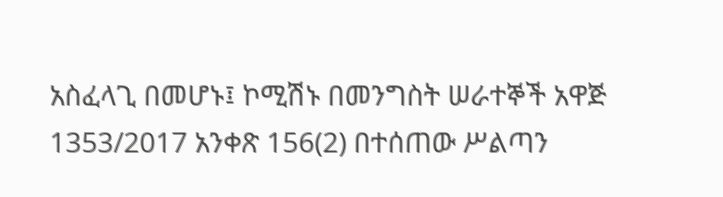አስፈላጊ በመሆኑ፤ ኮሚሽኑ በመንግስት ሠራተኞች አዋጅ 1353/2017 አንቀጽ 156(2) በተሰጠው ሥልጣን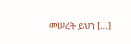መሠረት ይህን […]